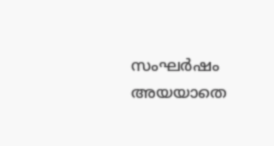സംഘർഷം അയയാതെ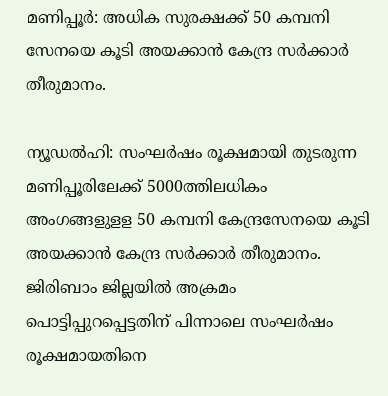മണിപ്പൂർ: അധിക സുരക്ഷക്ക് 50 കമ്പനി സേനയെ കൂടി അയക്കാൻ കേന്ദ്ര സർക്കാർ തീരുമാനം.

ന്യൂഡൽഹി: സംഘർഷം രൂക്ഷമായി തുടരുന്ന മണിപ്പൂരിലേക്ക് 5000ത്തിലധികം അംഗങ്ങളുളള 50 കമ്പനി കേന്ദ്രസേനയെ കൂടി അയക്കാൻ കേന്ദ്ര സർക്കാർ തീരുമാനം. ജിരിബാം ജില്ലയിൽ അക്രമം പൊട്ടിപ്പുറപ്പെട്ടതിന് പിന്നാലെ സംഘർഷം രൂക്ഷമായതിനെ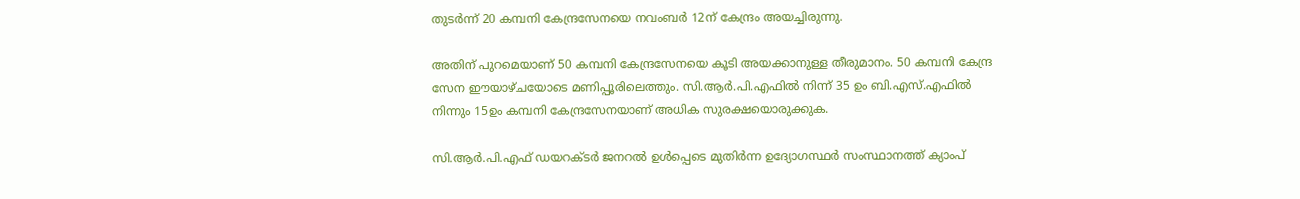തുടർന്ന് 20 കമ്പനി കേന്ദ്രസേനയെ നവംബർ 12ന് കേന്ദ്രം അയച്ചിരുന്നു.

അതിന് പുറമെയാണ് 50 കമ്പനി കേന്ദ്രസേനയെ കൂടി അയക്കാനുള്ള തീരുമാനം. 50 കമ്പനി കേന്ദ്ര സേന ഈയാഴ്ചയോടെ മണിപ്പൂരിലെത്തും. സി.ആർ.പി.എഫിൽ നിന്ന് 35 ഉം ബി.എസ്.എഫിൽ നിന്നും 15ഉം കമ്പനി കേന്ദ്രസേനയാണ് അധിക സുരക്ഷയൊരുക്കുക.

സി.ആർ.പി.എഫ് ഡയറക്‌ടർ ജനറൽ ഉൾപ്പെടെ മുതിർന്ന ഉദ്യോഗസ്ഥർ സംസ്ഥാനത്ത് ക്യാംപ്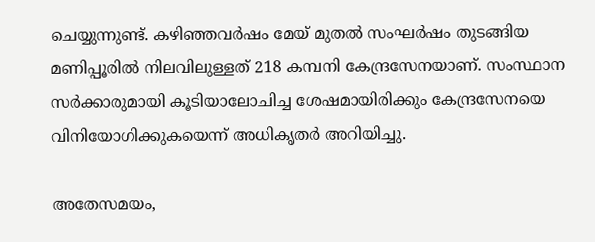ചെയ്യുന്നുണ്ട്. കഴിഞ്ഞവർഷം മേയ് മുതൽ സംഘർഷം തുടങ്ങിയ മണിപ്പൂരിൽ നിലവിലുള്ളത് 218 കമ്പനി കേന്ദ്രസേനയാണ്. സംസ്ഥാന സർക്കാരുമായി കൂടിയാലോചിച്ച ശേഷമായിരിക്കും കേന്ദ്രസേനയെ വിനിയോഗിക്കുകയെന്ന് അധികൃതർ അറിയിച്ചു.

അതേസമയം,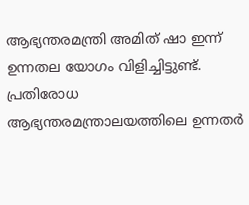ആഭ്യന്തരമന്ത്രി അമിത് ഷാ ഇന്ന് ഉന്നതല യോഗം വിളിച്ചിട്ടുണ്ട്. പ്രതിരോധ ആഭ്യന്തരമന്ത്രാലയത്തിലെ ഉന്നതർ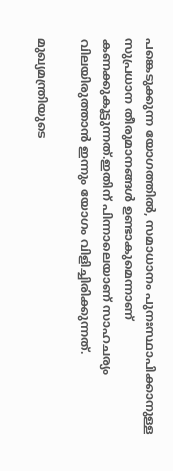പങ്കെടുക്കുന്ന യോഗത്തിൽ, സമാധാനം പുനഃസ്ഥാപിക്കാനുള്ള സുപ്രധാന തീരുമാനങ്ങൾ ഉണ്ടാകുമെന്നാണ് കണക്കുകൂട്ടുന്നത്.ഇതിന് പിന്നാലെയാണ് സാഹചര്യം വിലയിരുത്താൻ ഇന്നും യോഗം വിളിച്ചിരിക്കുന്നത്.

മുഖ്യമന്ത്രിയുടെ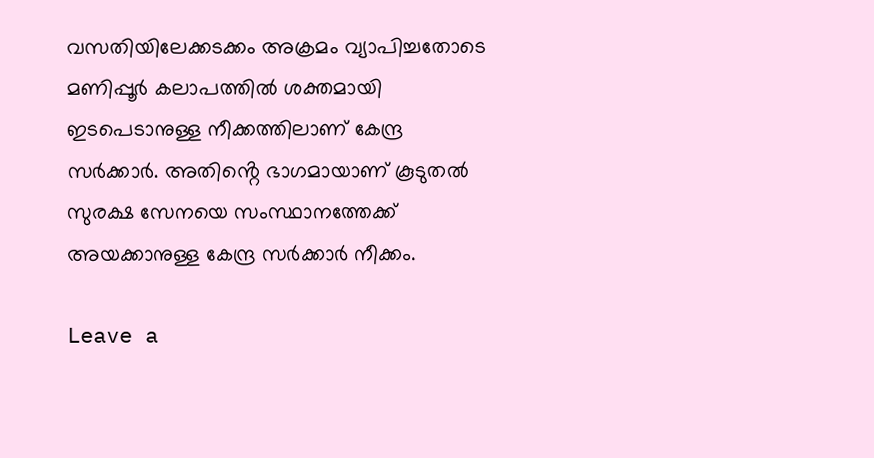വസതിയിലേക്കടക്കം അക്രമം വ്യാപിച്ചതോടെ മണിപ്പൂർ കലാപത്തിൽ ശക്തമായി ഇടപെടാനുള്ള നീക്കത്തിലാണ് കേന്ദ്ര സർക്കാർ. അതിൻ്റെ ഭാഗമായാണ് കൂടുതൽ സുരക്ഷ സേനയെ സംസ്ഥാനത്തേക്ക് അയക്കാനുള്ള കേന്ദ്ര സർക്കാർ നീക്കം.

Leave a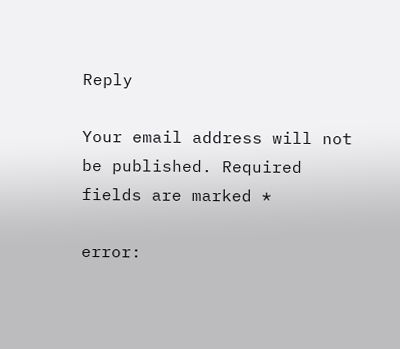Reply

Your email address will not be published. Required fields are marked *

error: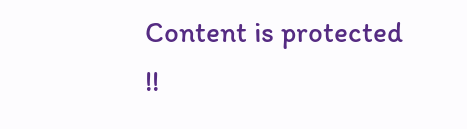Content is protected !!